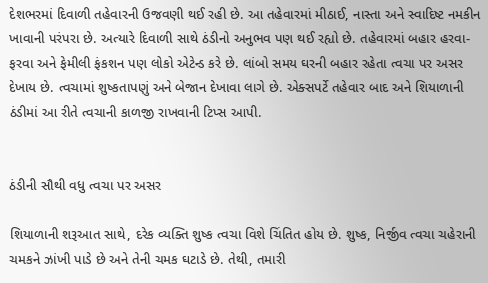દેશભરમાં દિવાળી તહેવારની ઉજવણી થઈ રહી છે. આ તહેવારમાં મીઠાઈ, નાસ્તા અને સ્વાદિષ્ટ નમકીન ખાવાની પરંપરા છે. અત્યારે દિવાળી સાથે ઠંડીનો અનુભવ પણ થઈ રહ્યો છે. તહેવારમાં બહાર હરવા-ફરવા અને ફેમીલી ફંકશન પણ લોકો એટેન્ડ કરે છે. લાંબો સમય ઘરની બહાર રહેતા ત્વચા પર અસર દેખાય છે. ત્વચામાં શુષ્કતાપણું અને બેજાન દેખાવા લાગે છે. એક્સપર્ટે તહેવાર બાદ અને શિયાળાની ઠંડીમાં આ રીતે ત્વચાની કાળજી રાખવાની ટિપ્સ આપી.


ઠંડીની સૌથી વધુ ત્વચા પર અસર

શિયાળાની શરૂઆત સાથે, દરેક વ્યક્તિ શુષ્ક ત્વચા વિશે ચિંતિત હોય છે. શુષ્ક, નિર્જીવ ત્વચા ચહેરાની ચમકને ઝાંખી પાડે છે અને તેની ચમક ઘટાડે છે. તેથી, તમારી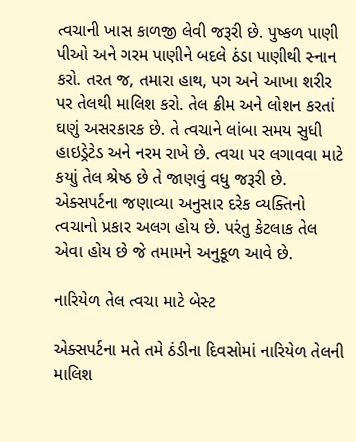ત્વચાની ખાસ કાળજી લેવી જરૂરી છે. પુષ્કળ પાણી પીઓ અને ગરમ પાણીને બદલે ઠંડા પાણીથી સ્નાન કરો. તરત જ, તમારા હાથ, પગ અને આખા શરીર પર તેલથી માલિશ કરો. તેલ ક્રીમ અને લોશન કરતાં ઘણું અસરકારક છે. તે ત્વચાને લાંબા સમય સુધી હાઇડ્રેટેડ અને નરમ રાખે છે. ત્વચા પર લગાવવા માટે કયાું તેલ શ્રેષ્ઠ છે તે જાણવું વધુ જરૂરી છે. એક્સપર્ટના જણાવ્યા અનુસાર દરેક વ્યક્તિનો ત્વચાનો પ્રકાર અલગ હોય છે. પરંતુ કેટલાક તેલ એવા હોય છે જે તમામને અનુકૂળ આવે છે.

નારિયેળ તેલ ત્વચા માટે બેસ્ટ

એક્સપર્ટના મતે તમે ઠંડીના દિવસોમાં નારિયેળ તેલની માલિશ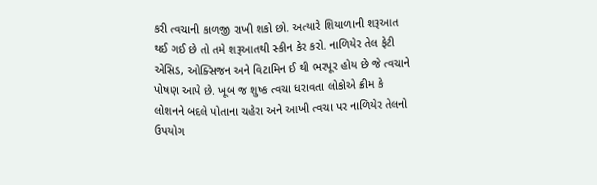કરી ત્વચાની કાળજી રાખી શકો છો. અત્યારે શિયાળાની શરૂઆત થઈ ગઈ છે તો તમે શરૂઆતથી સ્કીન કેર કરો. નાળિયેર તેલ ફેટી એસિડ, ઓક્સિજન અને વિટામિન ઈ થી ભરપૂર હોય છે જે ત્વચાને પોષણ આપે છે. ખૂબ જ શુષ્ક ત્વચા ધરાવતા લોકોએ ક્રીમ કે લોશનને બદલે પોતાના ચહેરા અને આખી ત્વચા પર નાળિયેર તેલનો ઉપયોગ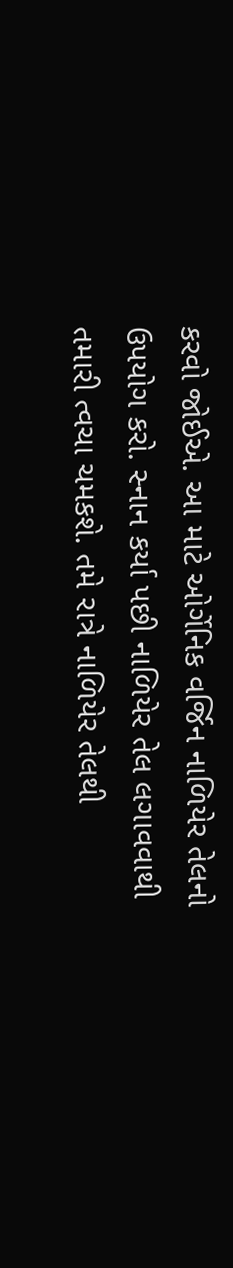કરવો જોઈએ. આ માટે ઓર્ગેનિક વર્જિન નાળિયેર તેલનો ઉપયોગ કરો. સ્નાન કર્યા પછી નાળિયેર તેલ લગાવવાથી તમારી ત્વચા ચમકશે. તમે રાત્રે નાળિયેર તેલથી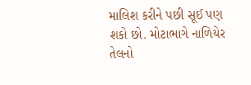માલિશ કરીને પછી સૂઈ પણ શકો છો. મોટાભાગે નાળિયેર તેલનો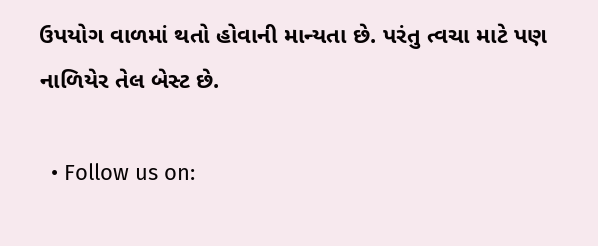ઉપયોગ વાળમાં થતો હોવાની માન્યતા છે. પરંતુ ત્વચા માટે પણ નાળિયેર તેલ બેસ્ટ છે.

  • Follow us on: